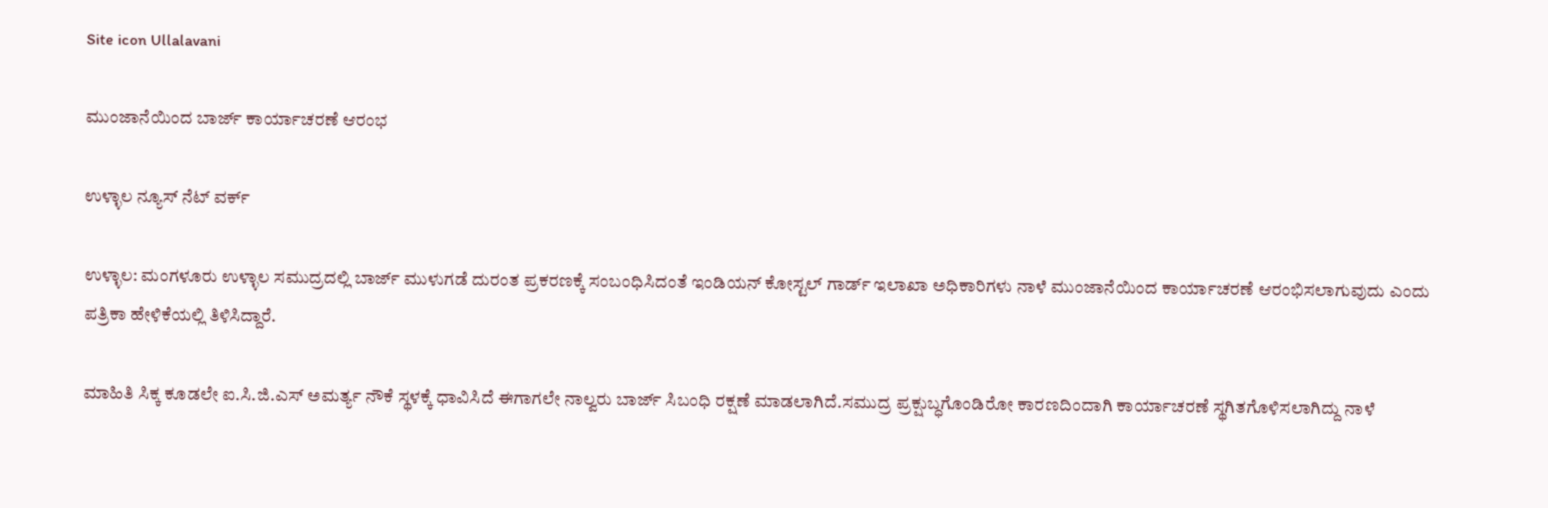Site icon Ullalavani

ಮುಂಜಾನೆಯಿಂದ ಬಾರ್ಜ್ ಕಾರ್ಯಾಚರಣೆ ಆರಂಭ

ಉಳ್ಳಾಲ ನ್ಯೂಸ್ ನೆಟ್ ವರ್ಕ್

ಉಳ್ಳಾಲ: ಮಂಗಳೂರು ಉಳ್ಳಾಲ ಸಮುದ್ರದಲ್ಲಿ ಬಾರ್ಜ್ ಮುಳುಗಡೆ ದುರಂತ ಪ್ರಕರಣಕ್ಕೆ ಸಂಬಂಧಿಸಿದಂತೆ ಇಂಡಿಯನ್ ಕೋಸ್ಟಲ್ ಗಾರ್ಡ್ ಇಲಾಖಾ ಅಧಿಕಾರಿಗಳು ನಾಳೆ ಮುಂಜಾನೆಯಿಂದ ಕಾರ್ಯಾಚರಣೆ ಆರಂಭಿಸಲಾಗುವುದು ಎಂದು ಪತ್ರಿಕಾ ಹೇಳಿಕೆಯಲ್ಲಿ ತಿಳಿಸಿದ್ದಾರೆ.

ಮಾಹಿತಿ ಸಿಕ್ಕ ಕೂಡಲೇ ಐ.ಸಿ.ಜಿ.ಎಸ್ ಅಮರ್ತ್ಯ ನೌಕೆ ಸ್ಥಳಕ್ಕೆ ಧಾವಿಸಿದೆ ಈಗಾಗಲೇ ನಾಲ್ವರು ಬಾರ್ಜ್ ಸಿಬಂಧಿ ರಕ್ಷಣೆ ಮಾಡಲಾಗಿದೆ.ಸಮುದ್ರ ಪ್ರಕ್ಷುಬ್ಧಗೊಂಡಿರೋ ಕಾರಣದಿಂದಾಗಿ ಕಾರ್ಯಾಚರಣೆ ಸ್ಥಗಿತಗೊಳಿಸಲಾಗಿದ್ದು ನಾಳೆ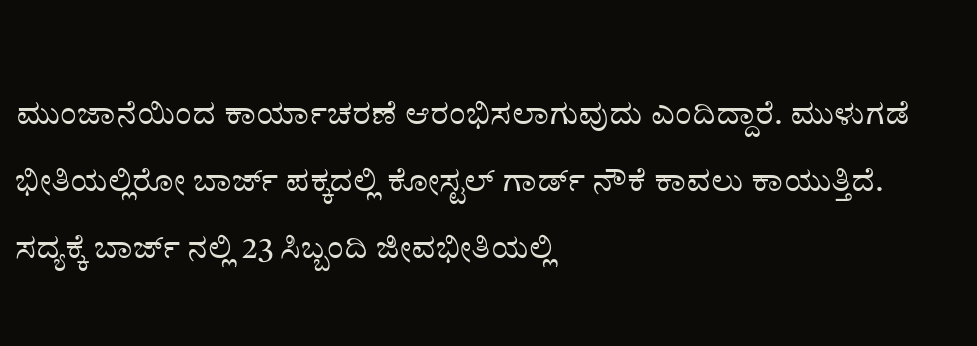ಮುಂಜಾನೆಯಿಂದ ಕಾರ್ಯಾಚರಣೆ ಆರಂಭಿಸಲಾಗುವುದು ಎಂದಿದ್ದಾರೆ. ಮುಳುಗಡೆ ಭೀತಿಯಲ್ಲಿರೋ ಬಾರ್ಜ್ ಪಕ್ಕದಲ್ಲಿ ಕೋಸ್ಟಲ್ ಗಾರ್ಡ್ ನೌಕೆ ಕಾವಲು ಕಾಯುತ್ತಿದೆ. ಸದ್ಯಕ್ಕೆ ಬಾರ್ಜ್ ನಲ್ಲಿ 23 ಸಿಬ್ಬಂದಿ ಜೀವಭೀತಿಯಲ್ಲಿ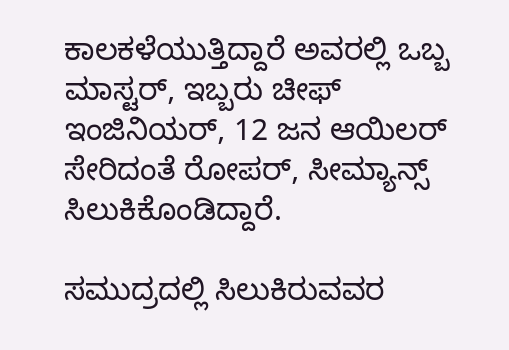ಕಾಲಕಳೆಯುತ್ತಿದ್ದಾರೆ ಅವರಲ್ಲಿ ಒಬ್ಬ ಮಾಸ್ಟರ್, ಇಬ್ಬರು ಚೀಫ್ ಇಂಜಿನಿಯರ್, 12 ಜನ ಆಯಿಲರ್ ಸೇರಿದಂತೆ ರೋಪರ್, ಸೀಮ್ಯಾನ್ಸ್ ಸಿಲುಕಿಕೊಂಡಿದ್ದಾರೆ.

ಸಮುದ್ರದಲ್ಲಿ ಸಿಲುಕಿರುವವರ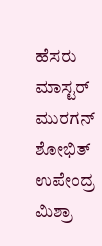ಹೆಸರು
ಮಾಸ್ಟರ್ ಮುರಗನ್
ಶೋಭಿತ್
ಉಪೇಂದ್ರ
ಮಿಶ್ರಾ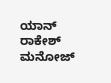ಯಾನ್
ರಾಕೇಶ್
ಮನೋಜ್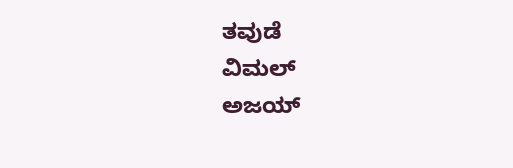ತವುಡೆ
ವಿಮಲ್
ಅಜಯ್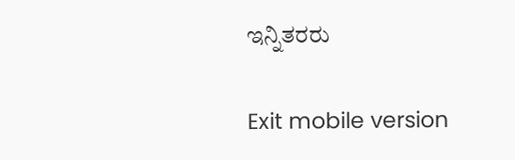ಇನ್ನಿತರರು

Exit mobile version